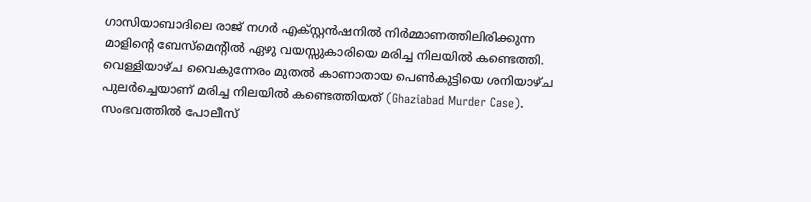ഗാസിയാബാദിലെ രാജ് നഗർ എക്സ്റ്റൻഷനിൽ നിർമ്മാണത്തിലിരിക്കുന്ന മാളിന്റെ ബേസ്മെന്റിൽ ഏഴു വയസ്സുകാരിയെ മരിച്ച നിലയിൽ കണ്ടെത്തി. വെള്ളിയാഴ്ച വൈകുന്നേരം മുതൽ കാണാതായ പെൺകുട്ടിയെ ശനിയാഴ്ച പുലർച്ചെയാണ് മരിച്ച നിലയിൽ കണ്ടെത്തിയത് (Ghaziabad Murder Case). സംഭവത്തിൽ പോലീസ്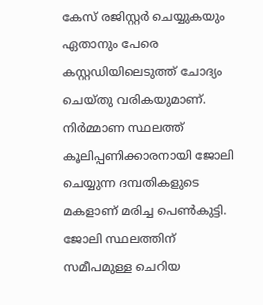കേസ് രജിസ്റ്റർ ചെയ്യുകയും ഏതാനും പേരെ കസ്റ്റഡിയിലെടുത്ത് ചോദ്യം ചെയ്തു വരികയുമാണ്.
നിർമ്മാണ സ്ഥലത്ത് കൂലിപ്പണിക്കാരനായി ജോലി ചെയ്യുന്ന ദമ്പതികളുടെ മകളാണ് മരിച്ച പെൺകുട്ടി. ജോലി സ്ഥലത്തിന് സമീപമുള്ള ചെറിയ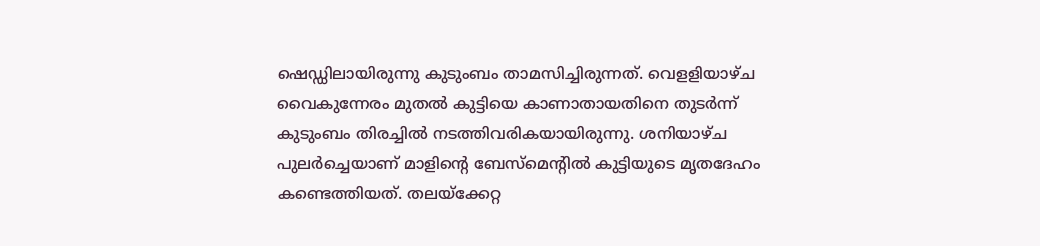ഷെഡ്ഡിലായിരുന്നു കുടുംബം താമസിച്ചിരുന്നത്. വെളളിയാഴ്ച വൈകുന്നേരം മുതൽ കുട്ടിയെ കാണാതായതിനെ തുടർന്ന് കുടുംബം തിരച്ചിൽ നടത്തിവരികയായിരുന്നു. ശനിയാഴ്ച പുലർച്ചെയാണ് മാളിന്റെ ബേസ്മെന്റിൽ കുട്ടിയുടെ മൃതദേഹം കണ്ടെത്തിയത്. തലയ്ക്കേറ്റ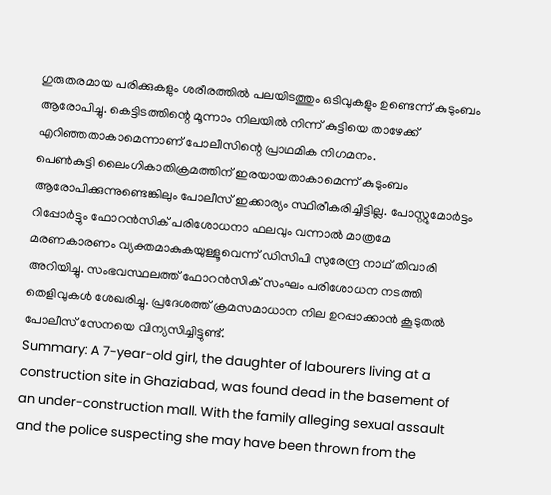ഗുരുതരമായ പരിക്കുകളും ശരീരത്തിൽ പലയിടത്തും ഒടിവുകളും ഉണ്ടെന്ന് കുടുംബം ആരോപിച്ചു. കെട്ടിടത്തിന്റെ മൂന്നാം നിലയിൽ നിന്ന് കുട്ടിയെ താഴേക്ക് എറിഞ്ഞതാകാമെന്നാണ് പോലീസിന്റെ പ്രാഥമിക നിഗമനം.
പെൺകുട്ടി ലൈംഗികാതിക്രമത്തിന് ഇരയായതാകാമെന്ന് കുടുംബം ആരോപിക്കുന്നുണ്ടെങ്കിലും പോലീസ് ഇക്കാര്യം സ്ഥിരീകരിച്ചിട്ടില്ല. പോസ്റ്റുമോർട്ടം റിപ്പോർട്ടും ഫോറൻസിക് പരിശോധനാ ഫലവും വന്നാൽ മാത്രമേ മരണകാരണം വ്യക്തമാകുകയുള്ളൂവെന്ന് ഡിസിപി സുരേന്ദ്ര നാഥ് തിവാരി അറിയിച്ചു. സംഭവസ്ഥലത്ത് ഫോറൻസിക് സംഘം പരിശോധന നടത്തി തെളിവുകൾ ശേഖരിച്ചു. പ്രദേശത്ത് ക്രമസമാധാന നില ഉറപ്പാക്കാൻ കൂടുതൽ പോലീസ് സേനയെ വിന്യസിച്ചിട്ടുണ്ട്.
Summary: A 7-year-old girl, the daughter of labourers living at a construction site in Ghaziabad, was found dead in the basement of an under-construction mall. With the family alleging sexual assault and the police suspecting she may have been thrown from the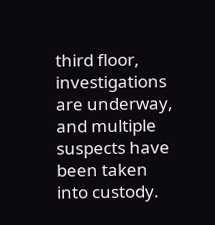third floor, investigations are underway, and multiple suspects have been taken into custody.